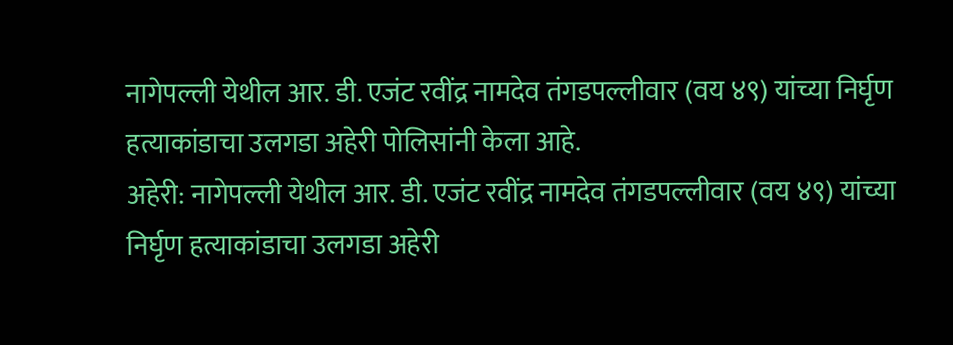नागेपल्ली येथील आर. डी. एजंट रवींद्र नामदेव तंगडपल्लीवार (वय ४९) यांच्या निर्घृण हत्याकांडाचा उलगडा अहेरी पोलिसांनी केला आहे.
अहेरी: नागेपल्ली येथील आर. डी. एजंट रवींद्र नामदेव तंगडपल्लीवार (वय ४९) यांच्या निर्घृण हत्याकांडाचा उलगडा अहेरी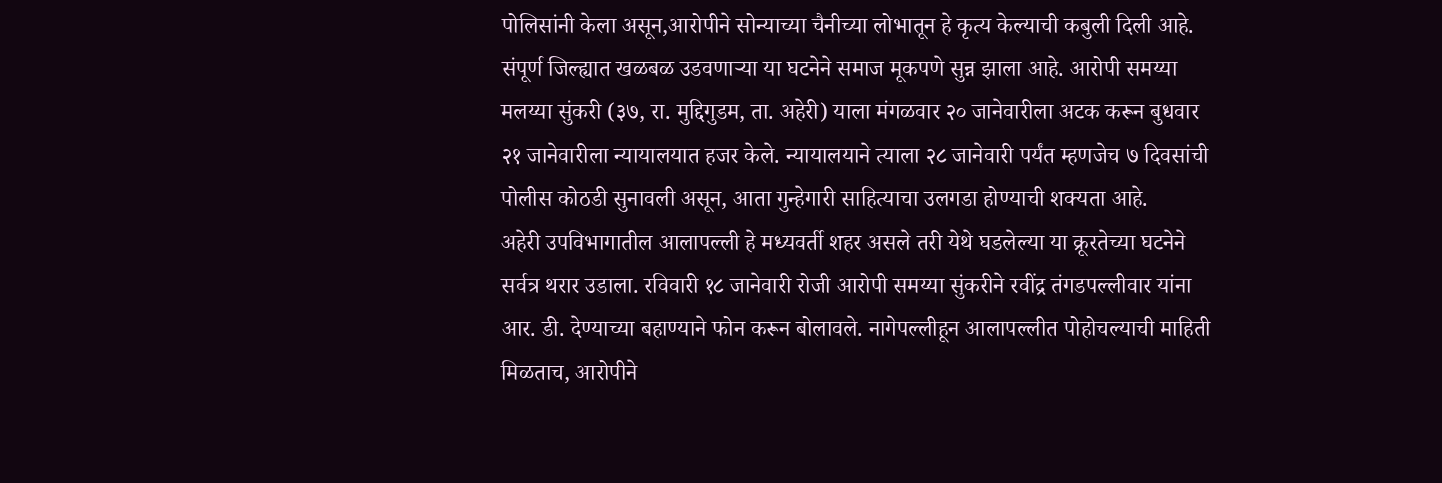पोलिसांनी केला असून,आरोपीने सोन्याच्या चैनीच्या लोभातून हे कृत्य केल्याची कबुली दिली आहे. संपूर्ण जिल्ह्यात खळबळ उडवणाऱ्या या घटनेने समाज मूकपणे सुन्न झाला आहे. आरोपी समय्या मलय्या सुंकरी (३७, रा. मुद्दिगुडम, ता. अहेरी) याला मंगळवार २० जानेवारीला अटक करून बुधवार २१ जानेवारीला न्यायालयात हजर केले. न्यायालयाने त्याला २८ जानेवारी पर्यंत म्हणजेच ७ दिवसांची पोलीस कोठडी सुनावली असून, आता गुन्हेगारी साहित्याचा उलगडा होण्याची शक्यता आहे.
अहेरी उपविभागातील आलापल्ली हे मध्यवर्ती शहर असले तरी येथे घडलेल्या या क्रूरतेच्या घटनेने सर्वत्र थरार उडाला. रविवारी १८ जानेवारी रोजी आरोपी समय्या सुंकरीने रवींद्र तंगडपल्लीवार यांना आर. डी. देण्याच्या बहाण्याने फोन करून बोलावले. नागेपल्लीहून आलापल्लीत पोहोचल्याची माहिती मिळताच, आरोपीने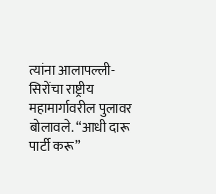त्यांना आलापल्ली-सिरोंचा राष्ट्रीय महामार्गावरील पुलावर बोलावले. “आधी दारू पार्टी करू”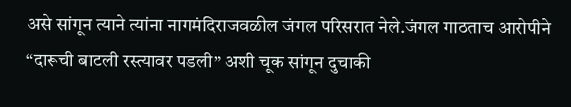असे सांगून त्याने त्यांना नागमंदिराजवळील जंगल परिसरात नेले.जंगल गाठताच आरोपीने “दारूची बाटली रस्त्यावर पडली” अशी चूक सांगून दुचाकी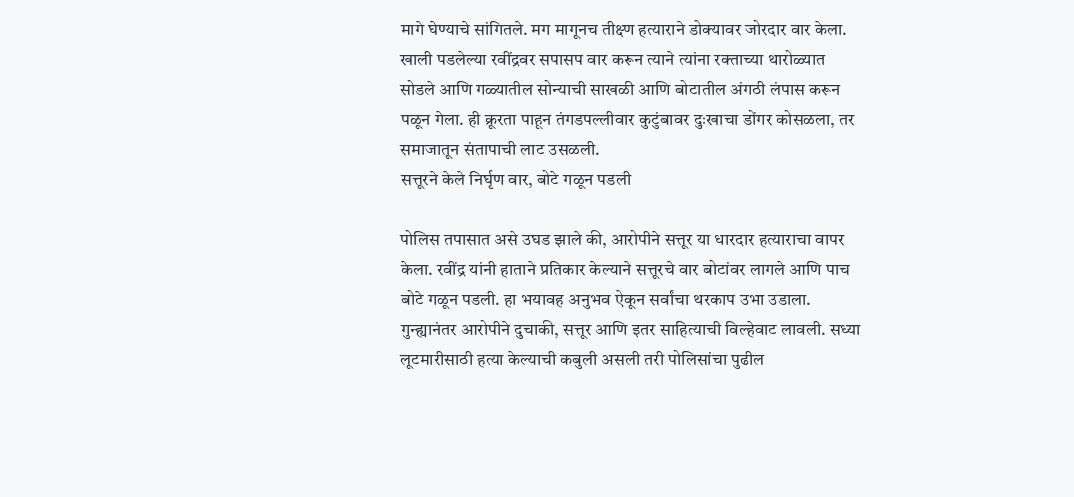मागे घेण्याचे सांगितले. मग मागूनच तीक्ष्ण हत्याराने डोक्यावर जोरदार वार केला. खाली पडलेल्या रवींद्रवर सपासप वार करून त्याने त्यांना रक्ताच्या थारोळ्यात सोडले आणि गळ्यातील सोन्याची साखळी आणि बोटातील अंगठी लंपास करून पळून गेला. ही क्रूरता पाहून तंगडपल्लीवार कुटुंबावर दुःखाचा डोंगर कोसळला, तर समाजातून संतापाची लाट उसळली.
सत्तूरने केले निर्घृण वार, बोटे गळून पडली

पोलिस तपासात असे उघड झाले की, आरोपीने सत्तूर या धारदार हत्याराचा वापर केला. रवींद्र यांनी हाताने प्रतिकार केल्याने सत्तूरचे वार बोटांवर लागले आणि पाच बोटे गळून पडली. हा भयावह अनुभव ऐकून सर्वांचा थरकाप उभा उडाला. गुन्ह्यानंतर आरोपीने दुचाकी, सत्तूर आणि इतर साहित्याची विल्हेवाट लावली. सध्या लूटमारीसाठी हत्या केल्याची कबुली असली तरी पोलिसांचा पुढील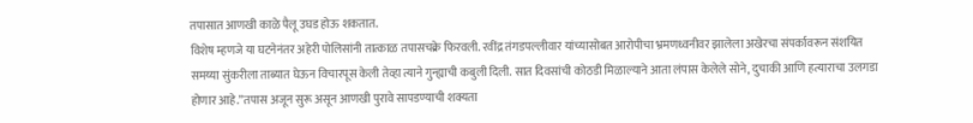तपासात आणखी काळे पैलू उघड होऊ शकतात.
विशेष म्हणजे या घटनेनंतर अहेरी पोलिसांनी तात्काळ तपासचक्रे फिरवली. रवींद्र तंगडपल्लीवार यांच्यासोबत आरोपीचा भ्रमणध्वनीवर झालेला अखेरचा संपर्कावरून संशयित समय्या सुंकरीला ताब्यात घेऊन विचारपूस केली तेव्हा त्याने गुन्ह्याची कबुली दिली. सात दिवसांची कोठडी मिळाल्याने आता लंपास केलेले सोने, दुचाकी आणि हत्याराचा उलगडा होणार आहे.”तपास अजून सुरू असून आणखी पुरावे सापडण्याची शक्यता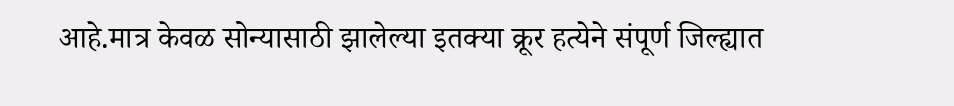आहे.मात्र केवळ सोन्यासाठी झालेल्या इतक्या क्रूर हत्येने संपूर्ण जिल्ह्यात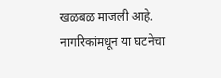खळबळ माजली आहे. नागरिकांमधून या घटनेचा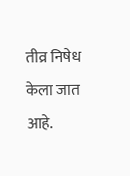तीव्र निषेध केला जात आहे.